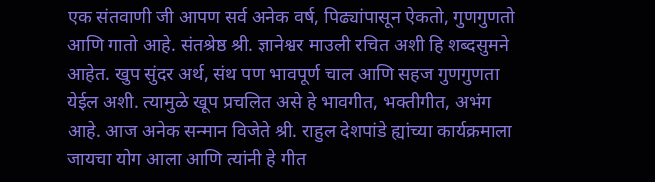एक संतवाणी जी आपण सर्व अनेक वर्ष, पिढ्यांपासून ऐकतो, गुणगुणतो आणि गातो आहे. संतश्रेष्ठ श्री. ज्ञानेश्वर माउली रचित अशी हि शब्दसुमने आहेत. खुप सुंदर अर्थ, संथ पण भावपूर्ण चाल आणि सहज गुणगुणता येईल अशी. त्यामुळे खूप प्रचलित असे हे भावगीत, भक्तीगीत, अभंग आहे. आज अनेक सन्मान विजेते श्री. राहुल देशपांडे ह्यांच्या कार्यक्रमाला जायचा योग आला आणि त्यांनी हे गीत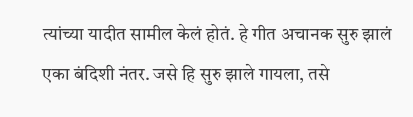त्यांच्या यादीत सामील केलं होतं. हे गीत अचानक सुरु झालं एका बंदिशी नंतर. जसे हि सुरु झाले गायला, तसे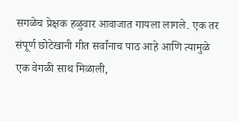सगळेच प्रेक्षक हळुवार आवाजात गायला लागले. एक तर संपूर्ण छोटेखानी गीत सर्वांनाच पाठ आहे आणि त्यामुळे एक वेगळी साथ मिळाली,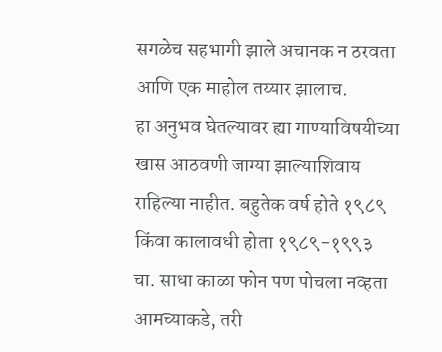सगळेच सहभागी झाले अचानक न ठरवता आणि एक माहोल तय्यार झालाच.
हा अनुभव घेतल्यावर ह्या गाण्याविषयीच्या खास आठवणी जाग्या झाल्याशिवाय राहिल्या नाहीत. बहुतेक वर्ष होते १९८९ किंवा कालावधी होता १९८९-१९९३ चा. साधा काळा फोन पण पोचला नव्हता आमच्याकडे, तरी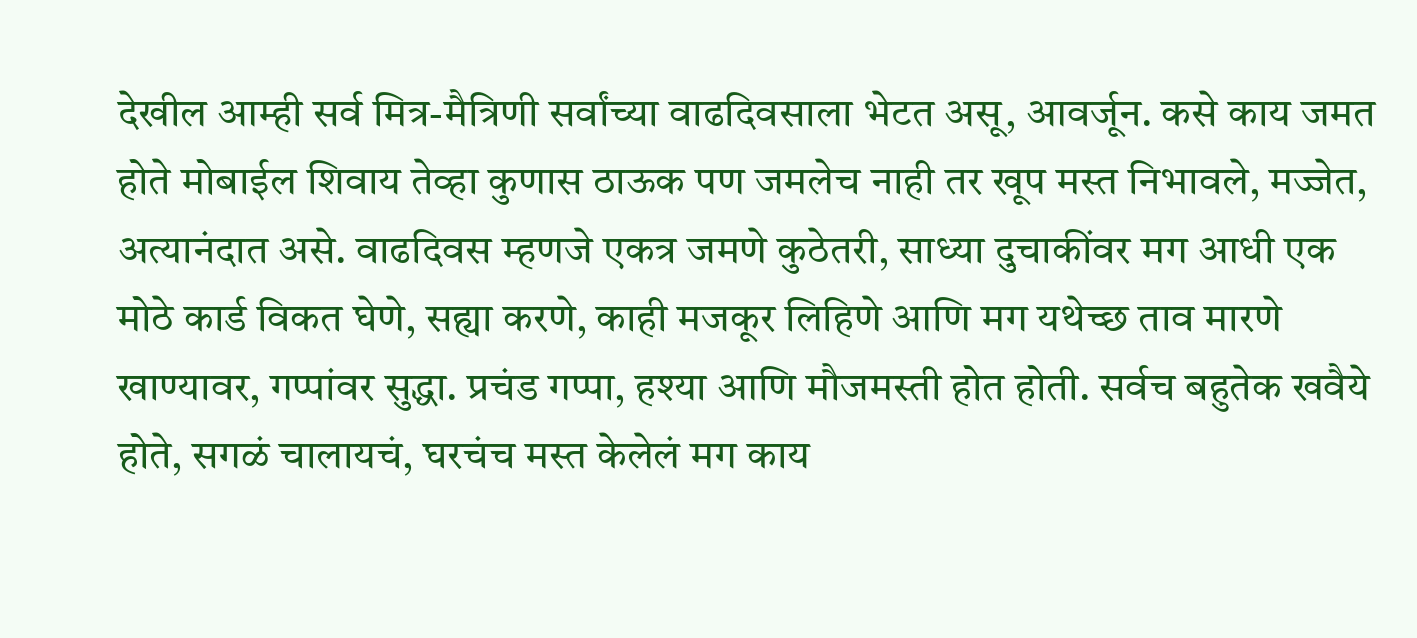देखील आम्ही सर्व मित्र-मैत्रिणी सर्वांच्या वाढदिवसाला भेटत असू, आवर्जून. कसे काय जमत होते मोबाईल शिवाय तेव्हा कुणास ठाऊक पण जमलेच नाही तर खूप मस्त निभावले, मज्जेत, अत्यानंदात असे. वाढदिवस म्हणजे एकत्र जमणे कुठेतरी, साध्या दुचाकींवर मग आधी एक मोठे कार्ड विकत घेणे, सह्या करणे, काही मजकूर लिहिणे आणि मग यथेच्छ ताव मारणे खाण्यावर, गप्पांवर सुद्धा. प्रचंड गप्पा, हश्या आणि मौजमस्ती होत होती. सर्वच बहुतेक खवैये होते, सगळं चालायचं, घरचंच मस्त केलेलं मग काय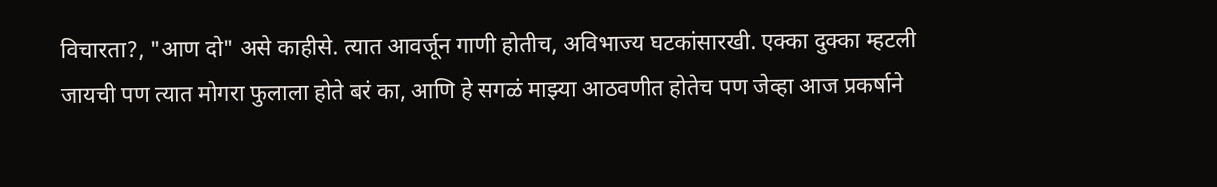विचारता?, "आण दो" असे काहीसे. त्यात आवर्जून गाणी होतीच, अविभाज्य घटकांसारखी. एक्का दुक्का म्हटली जायची पण त्यात मोगरा फुलाला होते बरं का, आणि हे सगळं माझ्या आठवणीत होतेच पण जेव्हा आज प्रकर्षाने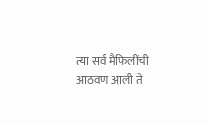त्या सर्व मैफिलींची आठवण आली ते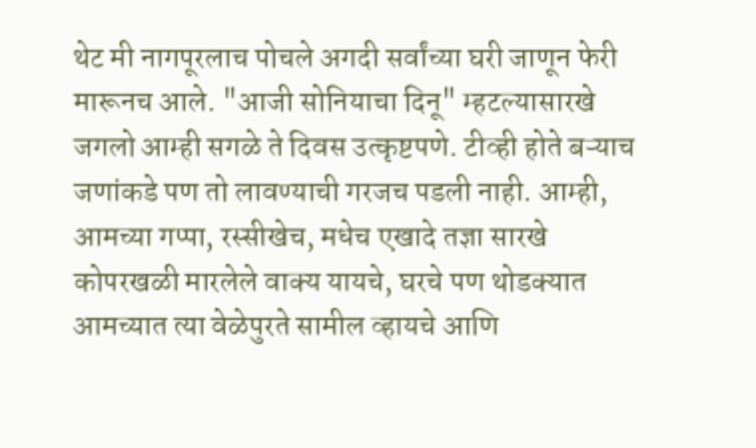थेट मी नागपूरलाच पोचले अगदी सर्वांच्या घरी जाणून फेरी मारूनच आले. "आजी सोनियाचा दिनू" म्हटल्यासारखे जगलो आम्ही सगळे ते दिवस उत्कृष्टपणे. टीव्ही होते बऱ्याच जणांकडे पण तो लावण्याची गरजच पडली नाही. आम्ही, आमच्या गप्पा, रस्सीखेच, मधेच एखादे तज्ञा सारखे कोपरखळी मारलेले वाक्य यायचे, घरचे पण थोडक्यात आमच्यात त्या वेळेपुरते सामील व्हायचे आणि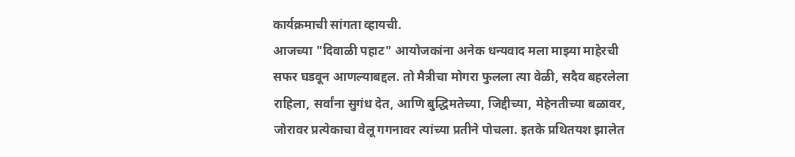कार्यक्रमाची सांगता व्हायची.
आजच्या "दिवाळी पहाट" आयोजकांना अनेक धन्यवाद मला माझ्या माहेरची सफर घडवून आणल्याबद्दल. तो मैत्रीचा मोगरा फुलला त्या वेळी, सदैव बहरलेला राहिला, सर्वांना सुगंध देत, आणि बुद्धिमतेच्या, जिद्दीच्या, मेहेनतीच्या बळावर, जोरावर प्रत्येकाचा वेलू गगनावर त्यांच्या प्रतीने पोचला. इतके प्रथितयश झालेत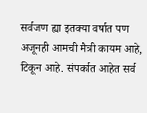सर्वजण ह्या इतक्या वर्षात पण अजूनही आमची मैत्री कायम आहे, टिकून आहे. संपर्कात आहेत सर्व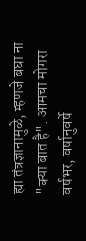ह्या तंत्रज्ञानामुळे, म्हणजे बघा ना "क्या बात है". आमचा मोगरा वर्षभर, वर्षानुवर्षे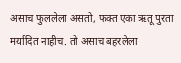असाच फुललेला असतो, फक्त एका ऋतू पुरता मर्यादित नाहीच. तो असाच बहरलेला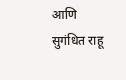आणि सुगंधित राहू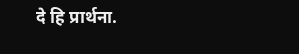दे हि प्रार्थना.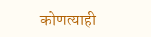कोणत्याही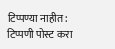टिप्पण्या नाहीत:
टिप्पणी पोस्ट करा